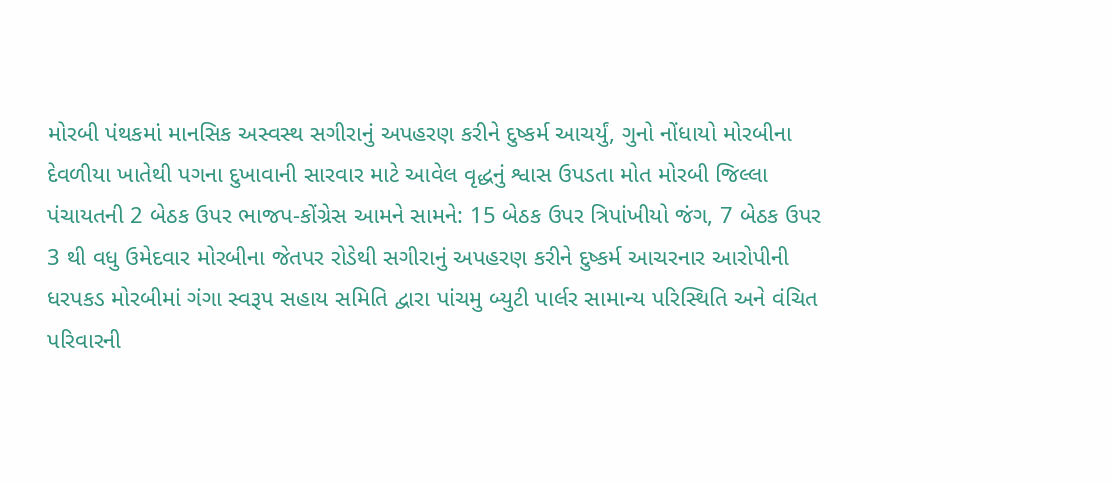મોરબી પંથકમાં માનસિક અસ્વસ્થ સગીરાનું અપહરણ કરીને દુષ્કર્મ આચર્યું, ગુનો નોંધાયો મોરબીના દેવળીયા ખાતેથી પગના દુખાવાની સારવાર માટે આવેલ વૃદ્ધનું શ્વાસ ઉપડતા મોત મોરબી જિલ્લા પંચાયતની 2 બેઠક ઉપર ભાજપ-કોંગ્રેસ આમને સામને: 15 બેઠક ઉપર ત્રિપાંખીયો જંગ, 7 બેઠક ઉપર 3 થી વધુ ઉમેદવાર મોરબીના જેતપર રોડેથી સગીરાનું અપહરણ કરીને દુષ્કર્મ આચરનાર આરોપીની ધરપકડ મોરબીમાં ગંગા સ્વરૂપ સહાય સમિતિ દ્વારા પાંચમુ બ્યુટી પાર્લર સામાન્ય પરિસ્થિતિ અને વંચિત પરિવારની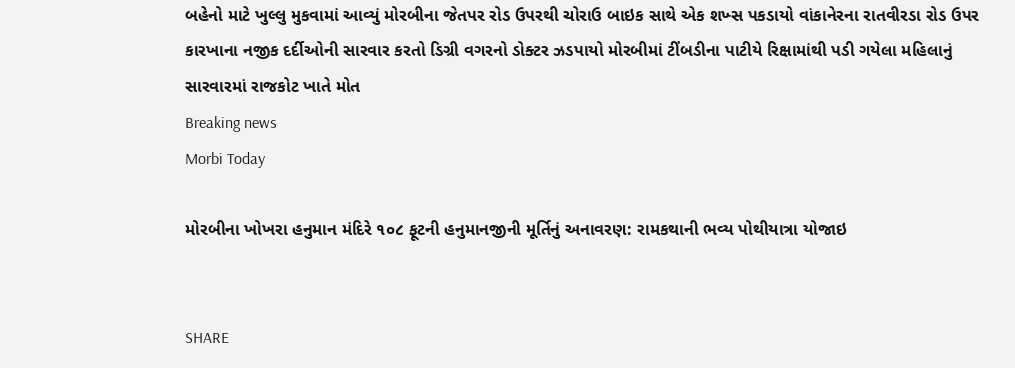બહેનો માટે ખુલ્લુ મુકવામાં આવ્યું મોરબીના જેતપર રોડ ઉપરથી ચોરાઉ બાઇક સાથે એક શખ્સ પકડાયો વાંકાનેરના રાતવીરડા રોડ ઉપર કારખાના નજીક દર્દીઓની સારવાર કરતો ડિગ્રી વગરનો ડોક્ટર ઝડપાયો મોરબીમાં ટીંબડીના પાટીયે રિક્ષામાંથી પડી ગયેલા મહિલાનું સારવારમાં રાજકોટ ખાતે મોત
Breaking news
Morbi Today

મોરબીના ખોખરા હનુમાન મંદિરે ૧૦૮ ફૂટની હનુમાનજીની મૂર્તિનું અનાવરણ: રામકથાની ભવ્ય પોથીયાત્રા યોજાઇ


SHARE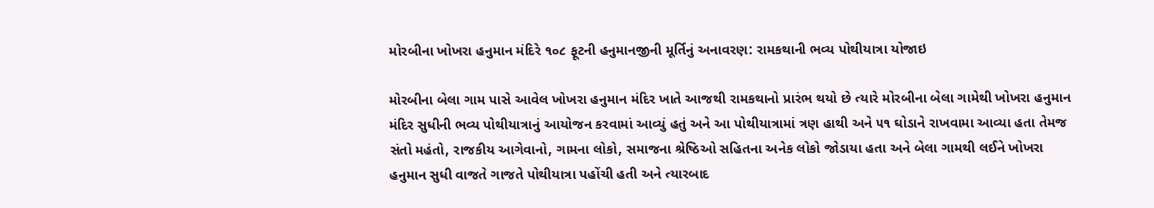મોરબીના ખોખરા હનુમાન મંદિરે ૧૦૮ ફૂટની હનુમાનજીની મૂર્તિનું અનાવરણ: રામકથાની ભવ્ય પોથીયાત્રા યોજાઇ

મોરબીના બેલા ગામ પાસે આવેલ ખોખરા હનુમાન મંદિર ખાતે આજથી રામકથાનો પ્રારંભ થયો છે ત્યારે મોરબીના બેલા ગામેથી ખોખરા હનુમાન મંદિર સુધીની ભવ્ય પોથીયાત્રાનું આયોજન કરવામાં આવ્યું હતું અને આ પોથીયાત્રામાં ત્રણ હાથી અને ૫૧ ઘોડાને રાખવામા આવ્યા હતા તેમજ સંતો મહંતો, રાજકીય આગેવાનો, ગામના લોકો, સમાજના શ્રેષ્ઠિઓ સહિતના અનેક લોકો જોડાયા હતા અને બેલા ગામથી લઈને ખોખરા હનુમાન સુધી વાજતે ગાજતે પોથીયાત્રા પહોંચી હતી અને ત્યારબાદ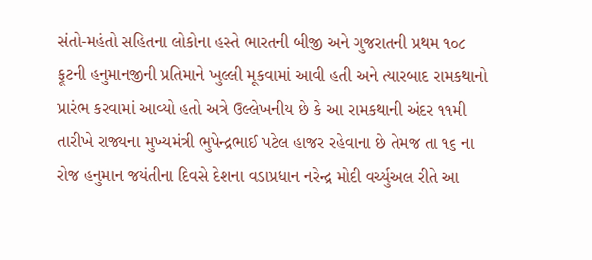સંતો-મહંતો સહિતના લોકોના હસ્તે ભારતની બીજી અને ગુજરાતની પ્રથમ ૧૦૮ ફૂટની હનુમાનજીની પ્રતિમાને ખુલ્લી મૂકવામાં આવી હતી અને ત્યારબાદ રામકથાનો પ્રારંભ કરવામાં આવ્યો હતો અત્રે ઉલ્લેખનીય છે કે આ રામકથાની અંદર ૧૧મી તારીખે રાજ્યના મુખ્યમંત્રી ભુપેન્દ્રભાઈ પટેલ હાજર રહેવાના છે તેમજ તા ૧૬ ના રોજ હનુમાન જયંતીના દિવસે દેશના વડાપ્રધાન નરેન્દ્ર મોદી વર્ચ્યુઅલ રીતે આ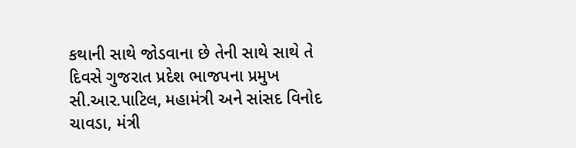કથાની સાથે જોડવાના છે તેની સાથે સાથે તે દિવસે ગુજરાત પ્રદેશ ભાજપના પ્રમુખ  સી.આર.પાટિલ, મહામંત્રી અને સાંસદ વિનોદ ચાવડા, મંત્રી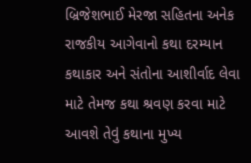બ્રિજેશભાઈ મેરજા સહિતના અનેક રાજકીય આગેવાનો કથા દરમ્યાન કથાકાર અને સંતોના આશીર્વાદ લેવા માટે તેમજ કથા શ્રવણ કરવા માટે આવશે તેવું કથાના મુખ્ય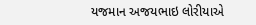યજમાન અજયભાઇ લોરીયાએ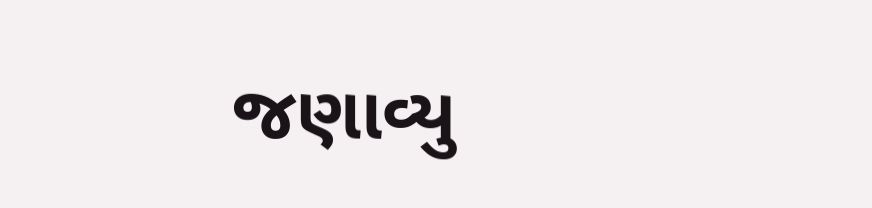જણાવ્યુ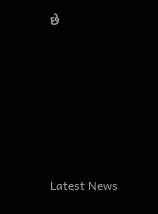છે






Latest News